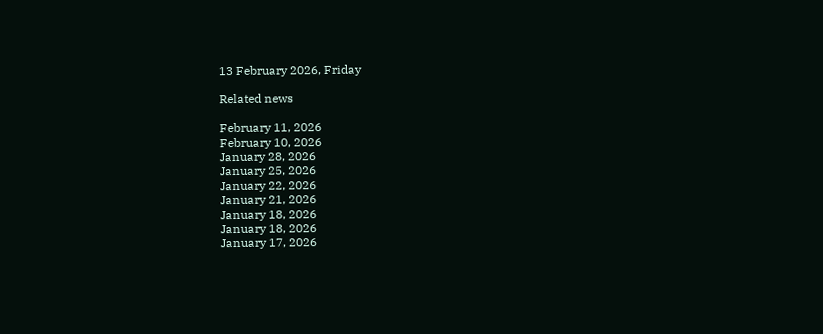13 February 2026, Friday

Related news

February 11, 2026
February 10, 2026
January 28, 2026
January 25, 2026
January 22, 2026
January 21, 2026
January 18, 2026
January 18, 2026
January 17, 2026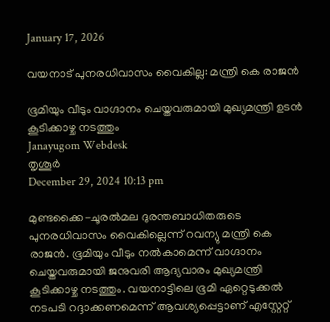January 17, 2026

വയനാട് പുനരധിവാസം വൈകില്ല: മന്ത്രി കെ രാജന്‍

ഭൂമിയും വീടും വാഗ്ദാനം ചെയ്തവരുമായി മുഖ്യമന്ത്രി ഉടന്‍ കൂടിക്കാഴ്ച നടത്തും
Janayugom Webdesk
തൃശൂർ
December 29, 2024 10:13 pm

മുണ്ടക്കൈ-ചൂരൽമല ദുരന്തബാധിതരുടെ പുനരധിവാസം വൈകില്ലെന്ന് റവന്യു മന്ത്രി കെ രാജൻ. ഭൂമിയും വീടും നൽകാമെന്ന് വാഗ്ദാനം ചെയ്തവരുമായി ജനുവരി ആദ്യവാരം മുഖ്യമന്ത്രി കൂടിക്കാഴ്ച നടത്തും. വയനാട്ടിലെ ഭൂമി ഏറ്റെടുക്കൽ നടപടി റദ്ദാക്കണമെന്ന് ആവശ്യപ്പെട്ടാണ് എസ്റ്റേറ്റ്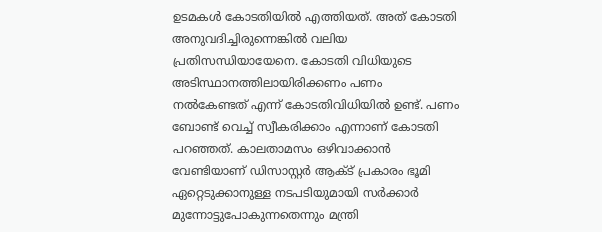ഉടമകൾ കോടതിയിൽ എത്തിയത്. അത് കോടതി അനുവദിച്ചിരുന്നെങ്കിൽ വലിയ പ്രതിസന്ധിയായേനെ. കോടതി വിധിയുടെ അടിസ്ഥാനത്തിലായിരിക്കണം പണം നൽകേണ്ടത് എന്ന് കോടതിവിധിയിൽ ഉണ്ട്. പണം ബോണ്ട് വെച്ച് സ്വീകരിക്കാം എന്നാണ് കോടതി പറഞ്ഞത്. കാലതാമസം ഒഴിവാക്കാൻ വേണ്ടിയാണ് ഡിസാസ്റ്റർ ആക്ട് പ്രകാരം ഭൂമി ഏറ്റെടുക്കാനുള്ള നടപടിയുമായി സർക്കാർ മുന്നോട്ടുപോകുന്നതെന്നും മന്ത്രി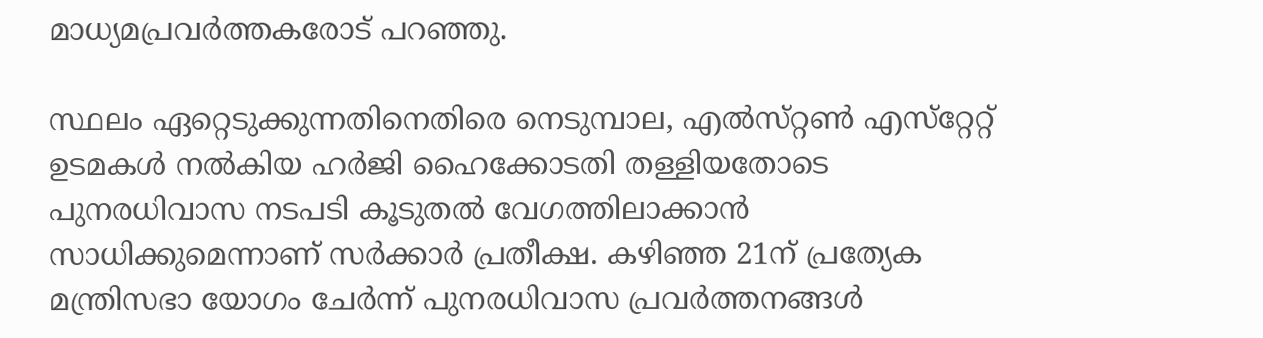മാധ്യമപ്രവർത്തകരോട് പറഞ്ഞു.

സ്ഥലം ഏറ്റെടുക്കുന്നതിനെതിരെ നെടുമ്പാല, എൽസ്‌റ്റൺ എസ്‌റ്റേറ്റ്‌ ഉടമകൾ നൽകിയ ഹർജി ഹൈക്കോടതി തള്ളിയതോടെ പുനരധിവാസ നടപടി കൂടുതൽ വേഗത്തിലാക്കാൻ സാധിക്കുമെന്നാണ് സർക്കാർ പ്രതീക്ഷ. കഴിഞ്ഞ 21ന്‌ പ്രത്യേക മന്ത്രിസഭാ യോഗം ചേർന്ന്‌ പുനരധിവാസ പ്രവർത്തനങ്ങൾ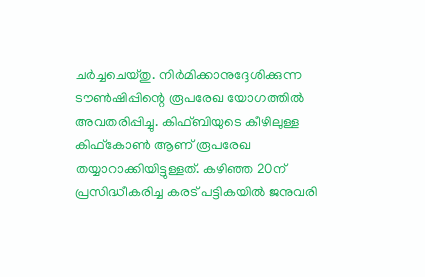ചർച്ചചെയ്തു. നിർമിക്കാനുദ്ദേശിക്കുന്ന ടൗൺഷിപ്പിന്റെ രൂപരേഖ യോഗത്തിൽ അവതരിപ്പിച്ചു. കിഫ്‌ബിയുടെ കീഴിലുള്ള കിഫ്‌കോൺ ആണ്‌ രൂപരേഖ തയ്യാറാക്കിയിട്ടുള്ളത്‌. കഴിഞ്ഞ 20ന്‌ പ്രസിദ്ധീകരിച്ച കരട്‌ പട്ടികയിൽ ജനുവരി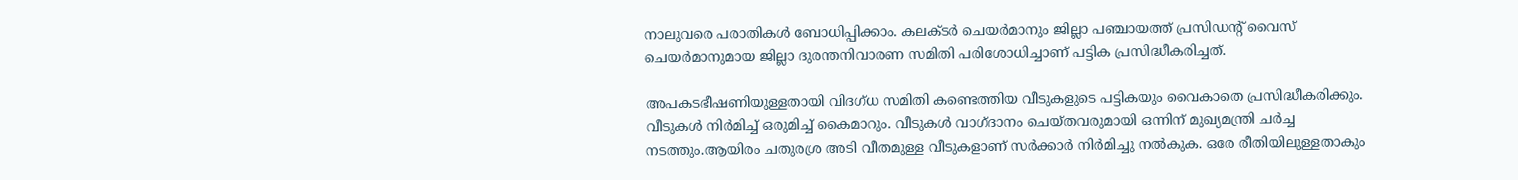നാലുവരെ പരാതികൾ ബോധിപ്പിക്കാം. കലക്ടർ ചെയർമാനും ജില്ലാ പഞ്ചായത്ത്‌ പ്രസിഡന്റ്‌ വൈസ്‌ ചെയർമാനുമായ ജില്ലാ ദുരന്തനിവാരണ സമിതി പരിശോധിച്ചാണ്‌ പട്ടിക പ്രസിദ്ധീകരിച്ചത്‌.

അപകടഭീഷണിയുള്ളതായി വിദഗ്‌ധ സമിതി കണ്ടെത്തിയ വീടുകളുടെ പട്ടികയും വൈകാതെ പ്രസിദ്ധീകരിക്കും. വീടുകൾ നിർമിച്ച്‌ ഒരുമിച്ച്‌ കൈമാറും. വീടുകൾ വാഗ്‌ദാനം ചെയ്‌തവരുമായി ഒന്നിന്‌ മുഖ്യമന്ത്രി ചർച്ച നടത്തും.ആയിരം ചതുരശ്ര അടി വീതമുള്ള വീടുകളാണ്‌ സർക്കാർ നിർമിച്ചു നൽകുക. ഒരേ രീതിയിലുള്ളതാകും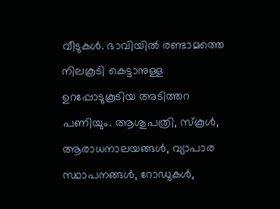വീടുകൾ. ഭാവിയിൽ രണ്ടാമത്തെ നിലകൂടി കെട്ടാനുള്ള ഉറപ്പോടുകൂടിയ അടിത്തറ പണിയും. ആശുപത്രി, സ്‌കൂൾ, ആരാധനാലയങ്ങൾ, വ്യാപാര സ്ഥാപനങ്ങൾ, റോഡുകൾ,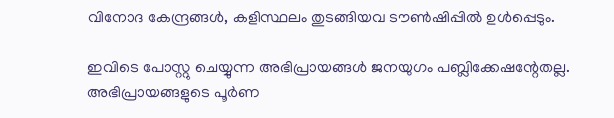വിനോദ കേന്ദ്രങ്ങൾ, കളിസ്ഥലം തുടങ്ങിയവ ടൗൺഷിപ്പിൽ ഉൾപ്പെടും.

ഇവിടെ പോസ്റ്റു ചെയ്യുന്ന അഭിപ്രായങ്ങള്‍ ജനയുഗം പബ്ലിക്കേഷന്റേതല്ല. അഭിപ്രായങ്ങളുടെ പൂര്‍ണ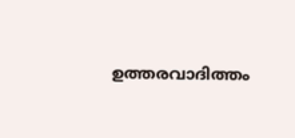ഉത്തരവാദിത്തം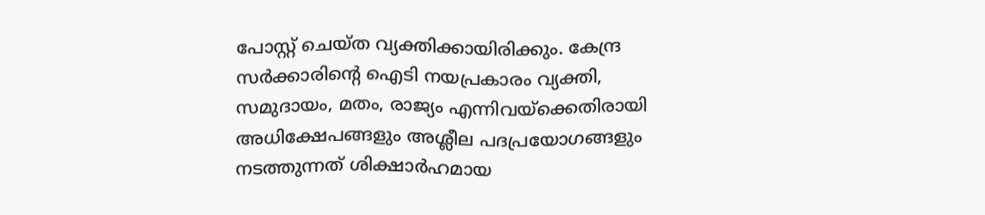പോസ്റ്റ് ചെയ്ത വ്യക്തിക്കായിരിക്കും. കേന്ദ്ര സര്‍ക്കാരിന്റെ ഐടി നയപ്രകാരം വ്യക്തി, സമുദായം, മതം, രാജ്യം എന്നിവയ്‌ക്കെതിരായി അധിക്ഷേപങ്ങളും അശ്ലീല പദപ്രയോഗങ്ങളും നടത്തുന്നത് ശിക്ഷാര്‍ഹമായ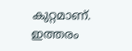കുറ്റമാണ്. ഇത്തരം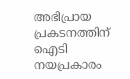അഭിപ്രായ പ്രകടനത്തിന് ഐടി നയപ്രകാരം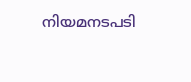നിയമനടപടി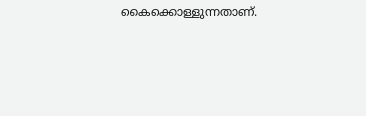കൈക്കൊള്ളുന്നതാണ്.